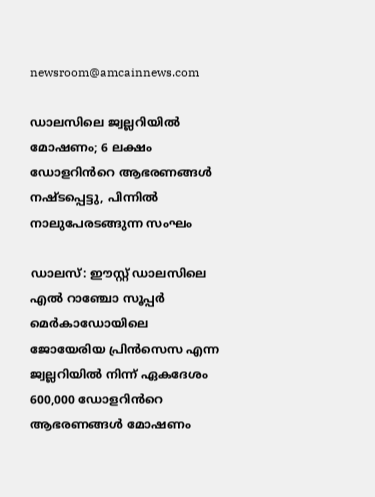newsroom@amcainnews.com

ഡാലസിലെ ജ്വല്ലറിയിൽ മോഷണം; 6 ലക്ഷം ഡോളറിൻറെ ആഭരണങ്ങൾ നഷ്ടപ്പെട്ടു, പിന്നിൽ നാലുപേരടങ്ങുന്ന സംഘം

ഡാലസ്: ഈസ്റ്റ് ഡാലസിലെ എൽ റാഞ്ചോ സൂപ്പർ മെർകാഡോയിലെ ജോയേരിയ പ്രിൻസെസ എന്ന ജ്വല്ലറിയിൽ നിന്ന് ഏകദേശം 600,000 ഡോളറിൻറെ ആഭരണങ്ങൾ മോഷണം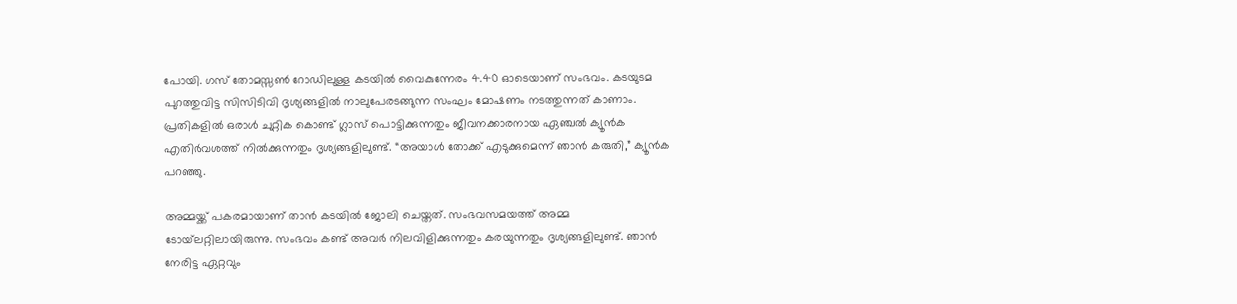പോയി. ഗസ് തോമസ്സൺ റോഡിലുള്ള കടയിൽ വൈകുന്നേരം 4.40 ഓടെയാണ് സംഭവം. കടയുടമ പുറത്തുവിട്ട സിസിടിവി ദൃശ്യങ്ങളിൽ നാലുപേരടങ്ങുന്ന സംഘം മോഷണം നടത്തുന്നത് കാണാം. പ്രതികളിൽ ഒരാൾ ചുറ്റിക കൊണ്ട് ഗ്ലാസ് പൊട്ടിക്കുന്നതും ജീവനക്കാരനായ ഏഞ്ചൽ ക്യൂൻക എതിർവശത്ത് നിൽക്കുന്നതും ദൃശ്യങ്ങളിലുണ്ട്. “അയാൾ തോക്ക് എടുക്കുമെന്ന് ഞാൻ കരുതി,” ക്യൂൻക പറഞ്ഞു.

അമ്മയ്ക്ക് പകരമായാണ് താൻ കടയിൽ ജോലി ചെയ്തത്. സംഭവസമയത്ത് അമ്മ ടോയ്‌ലറ്റിലായിരുന്നു. സംഭവം കണ്ട് അവർ നിലവിളിക്കുന്നതും കരയുന്നതും ദൃശ്യങ്ങളിലുണ്ട്. ഞാൻ നേരിട്ട ഏറ്റവും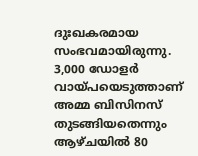ദുഃഖകരമായ സംഭവമായിരുന്നു. 3,000 ഡോളർ വായ്പയെടുത്താണ് അമ്മ ബിസിനസ് തുടങ്ങിയതെന്നും ആഴ്ചയിൽ 80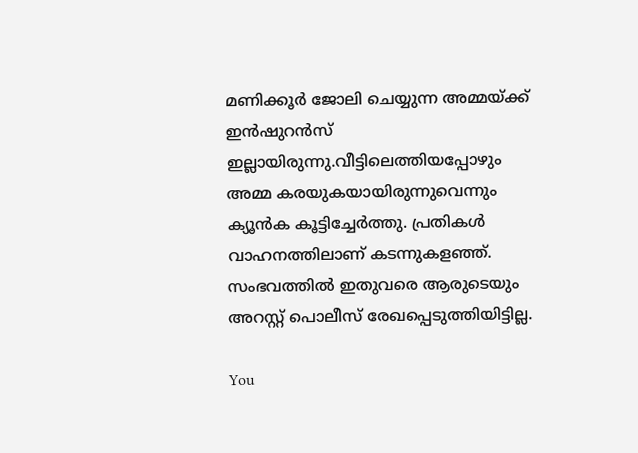മണിക്കൂർ ജോലി ചെയ്യുന്ന അമ്മയ്ക്ക് ഇൻഷുറൻസ് ഇല്ലായിരുന്നു.വീട്ടിലെത്തിയപ്പോഴും അമ്മ കരയുകയായിരുന്നുവെന്നും ക്യൂൻക കൂട്ടിച്ചേർത്തു. പ്രതികൾ വാഹനത്തിലാണ് കടന്നുകളഞ്ഞ്. സംഭവത്തിൽ ഇതുവരെ ആരുടെയും അറസ്റ്റ് പൊലീസ് രേഖപ്പെടുത്തിയിട്ടില്ല.

You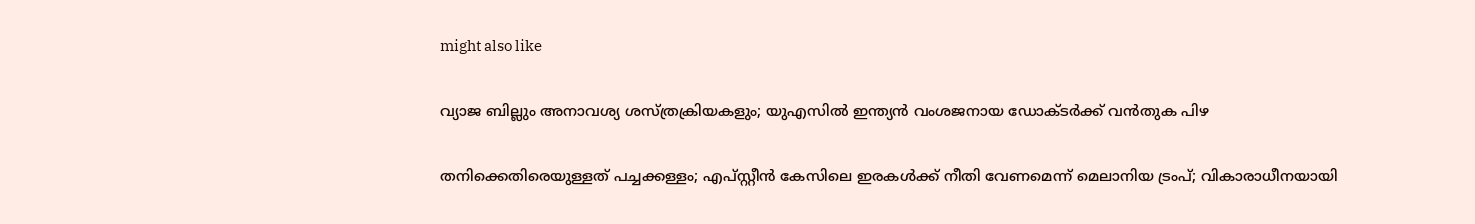might also like

വ്യാജ ബില്ലും അനാവശ്യ ശസ്ത്രക്രിയകളും; യുഎസിൽ ഇന്ത്യൻ വംശജനായ ഡോക്ടർക്ക് വൻതുക പിഴ

തനിക്കെതിരെയുള്ളത് പച്ചക്കള്ളം; എപ്സ്റ്റീൻ കേസിലെ ഇരകൾക്ക് നീതി വേണമെന്ന് മെലാനിയ ട്രംപ്; വികാരാധീനയായി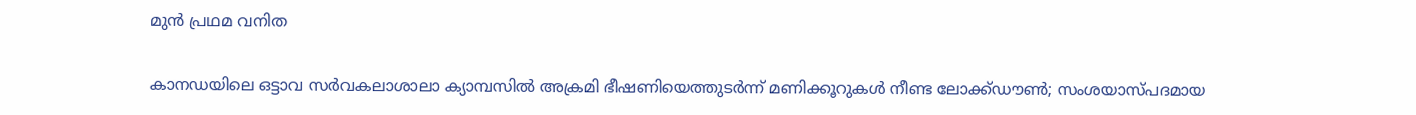മുൻ പ്രഥമ വനിത

കാനഡയിലെ ഒട്ടാവ സർവകലാശാലാ ക്യാമ്പസിൽ അക്രമി ഭീഷണിയെത്തുടർന്ന് മണിക്കൂറുകൾ നീണ്ട ലോക്ക്ഡൗൺ; സംശയാസ്പദമായ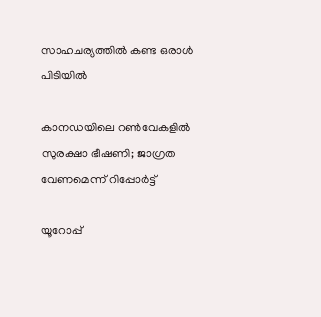സാഹചര്യത്തിൽ കണ്ട ഒരാൾ പിടിയിൽ

കാനഡയിലെ റൺവേകളിൽ സുരക്ഷാ ഭീഷണി; ജാഗ്രത വേണമെന്ന് റിപ്പോർട്ട്

യൂറോപ്പ്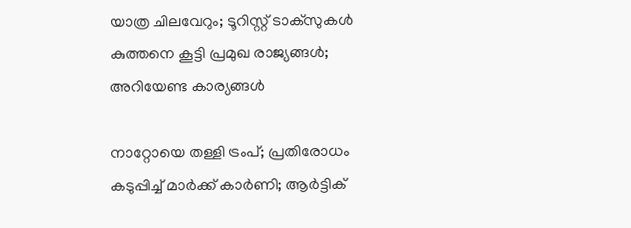യാത്ര ചിലവേറും; ടൂറിസ്റ്റ് ടാക്സുകൾ കുത്തനെ കൂട്ടി പ്രമുഖ രാജ്യങ്ങൾ; അറിയേണ്ട കാര്യങ്ങൾ

നാറ്റോയെ തള്ളി ട്രംപ്; പ്രതിരോധം കടുപ്പിച്ച് മാർക്ക് കാർണി; ആർട്ടിക്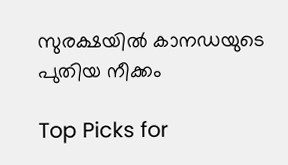സുരക്ഷയിൽ കാനഡയുടെ പുതിയ നീക്കം

Top Picks for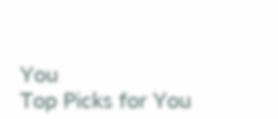You
Top Picks for You